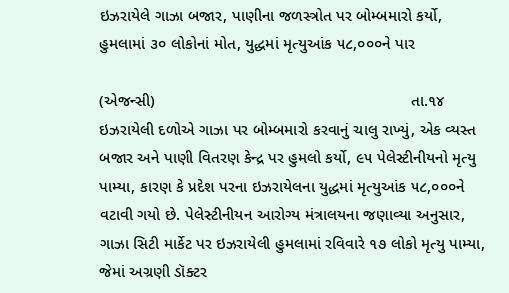ઇઝરાયેલે ગાઝા બજાર, પાણીના જળસ્ત્રોત પર બોમ્બમારો કર્યો, હુમલામાં ૩૦ લોકોનાં મોત, યુદ્ધમાં મૃત્યુઆંક ૫૮,૦૦૦ને પાર

(એજન્સી)                                                         તા.૧૪
ઇઝરાયેલી દળોએ ગાઝા પર બોમ્બમારો કરવાનું ચાલુ રાખ્યું, એક વ્યસ્ત બજાર અને પાણી વિતરણ કેન્દ્ર પર હુમલો કર્યો, ૯૫ પેલેસ્ટીનીયનો મૃત્યુ પામ્યા, કારણ કે પ્રદેશ પરના ઇઝરાયેલના યુદ્ધમાં મૃત્યુઆંક ૫૮,૦૦૦ને વટાવી ગયો છે. પેલેસ્ટીનીયન આરોગ્ય મંત્રાલયના જણાવ્યા અનુસાર, ગાઝા સિટી માર્કેટ પર ઇઝરાયેલી હુમલામાં રવિવારે ૧૭ લોકો મૃત્યુ પામ્યા, જેમાં અગ્રણી ડૉક્ટર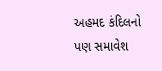અહમદ કંદિલનો પણ સમાવેશ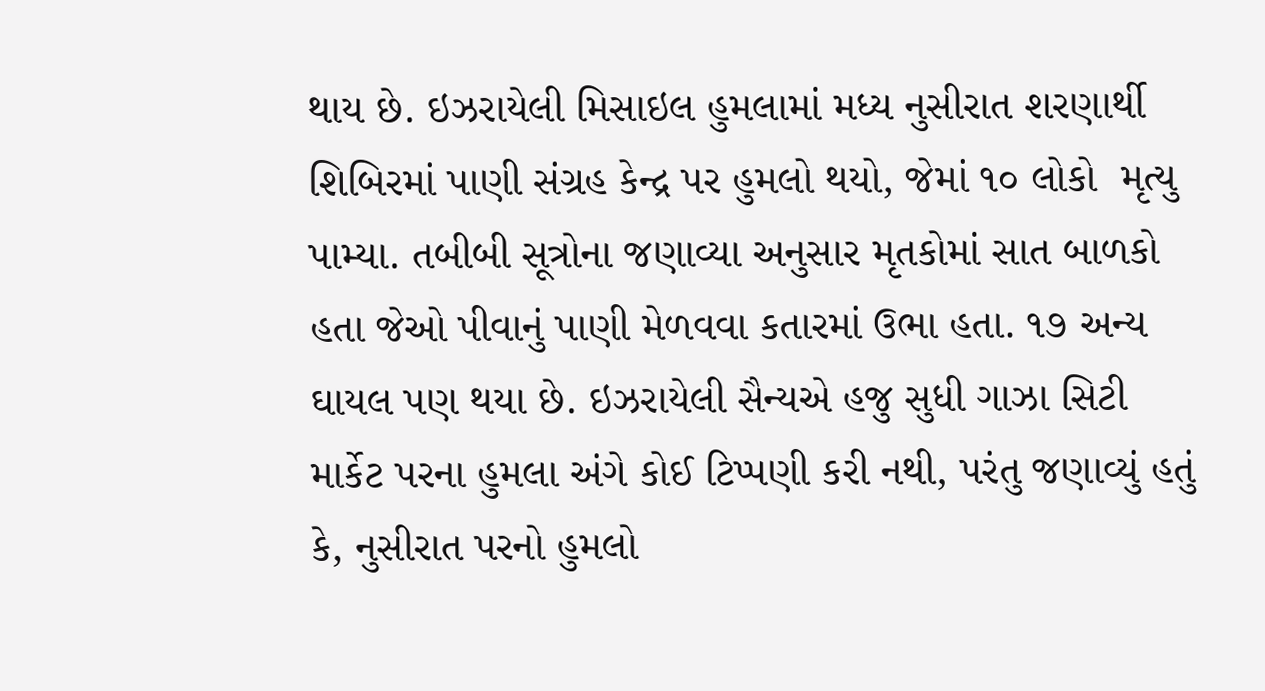થાય છે. ઇઝરાયેલી મિસાઇલ હુમલામાં મધ્ય નુસીરાત શરણાર્થી શિબિરમાં પાણી સંગ્રહ કેન્દ્ર પર હુમલો થયો, જેમાં ૧૦ લોકો  મૃત્યુ પામ્યા. તબીબી સૂત્રોના જણાવ્યા અનુસાર મૃતકોમાં સાત બાળકો હતા જેઓ પીવાનું પાણી મેળવવા કતારમાં ઉભા હતા. ૧૭ અન્ય ઘાયલ પણ થયા છે. ઇઝરાયેલી સૈન્યએ હજુ સુધી ગાઝા સિટી માર્કેટ પરના હુમલા અંગે કોઈ ટિપ્પણી કરી નથી, પરંતુ જણાવ્યું હતું કે, નુસીરાત પરનો હુમલો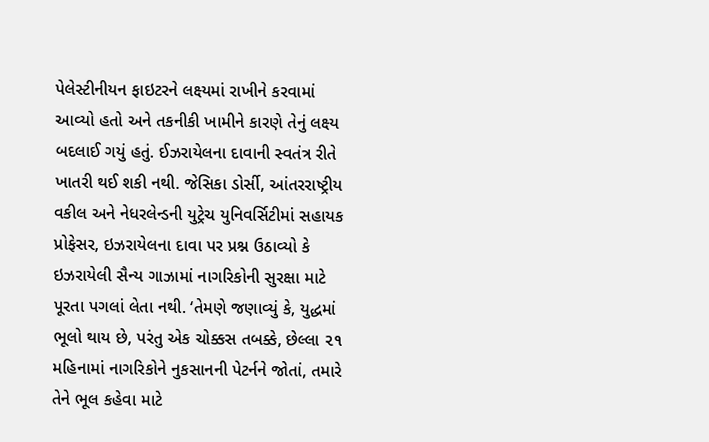પેલેસ્ટીનીયન ફાઇટરને લક્ષ્યમાં રાખીને કરવામાં આવ્યો હતો અને તકનીકી ખામીને કારણે તેનું લક્ષ્ય બદલાઈ ગયું હતું. ઈઝરાયેલના દાવાની સ્વતંત્ર રીતે ખાતરી થઈ શકી નથી. જેસિકા ડોર્સી, આંતરરાષ્ટ્રીય વકીલ અને નેધરલેન્ડની યુટ્રેચ યુનિવર્સિટીમાં સહાયક પ્રોફેસર, ઇઝરાયેલના દાવા પર પ્રશ્ન ઉઠાવ્યો કે ઇઝરાયેલી સૈન્ય ગાઝામાં નાગરિકોની સુરક્ષા માટે પૂરતા પગલાં લેતા નથી. ‘તેમણે જણાવ્યું કે, યુદ્ધમાં ભૂલો થાય છે, પરંતુ એક ચોક્કસ તબક્કે, છેલ્લા ૨૧ મહિનામાં નાગરિકોને નુકસાનની પેટર્નને જોતાં, તમારે તેને ભૂલ કહેવા માટે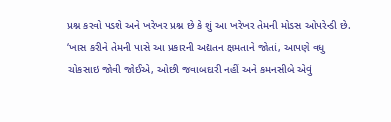પ્રશ્ન કરવો પડશે અને ખરેખર પ્રશ્ન છે કે શું આ ખરેખર તેમની મોડસ ઓપરેન્ડી છે. ‘ખાસ કરીને તેમની પાસે આ પ્રકારની અદ્યતન ક્ષમતાને જોતાં, આપણે વધુ ચોકસાઇ જોવી જોઈએ, ઓછી જવાબદારી નહીં અને કમનસીબે એવું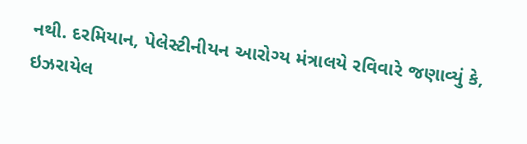નથી. દરમિયાન, પેલેસ્ટીનીયન આરોગ્ય મંત્રાલયે રવિવારે જણાવ્યું કે, ઇઝરાયેલ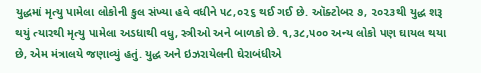યુદ્ધમાં મૃત્યુ પામેલા લોકોની કુલ સંખ્યા હવે વધીને ૫૮,૦૨૬ થઈ ગઈ છે. ઑક્ટોબર ૭, ૨૦૨૩થી યુદ્ધ શરૂ થયું ત્યારથી મૃત્યુ પામેલા અડધાથી વધુ, સ્ત્રીઓ અને બાળકો છે. ૧,૩૮,૫૦૦ અન્ય લોકો પણ ઘાયલ થયા છે, એમ મંત્રાલયે જણાવ્યું હતું. યુદ્ધ અને ઇઝરાયેલની ઘેરાબંધીએ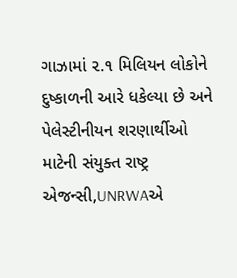ગાઝામાં ૨.૧ મિલિયન લોકોને દુષ્કાળની આરે ધકેલ્યા છે અને પેલેસ્ટીનીયન શરણાર્થીઓ માટેની સંયુક્ત રાષ્ટ્ર એજન્સી,UNRWAએ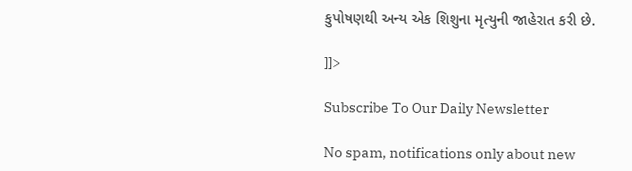કુપોષણથી અન્ય એક શિશુના મૃત્યુની જાહેરાત કરી છે.

]]>

Subscribe To Our Daily Newsletter

No spam, notifications only about new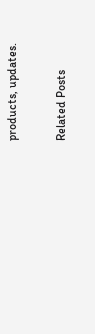products, updates.

Related Posts